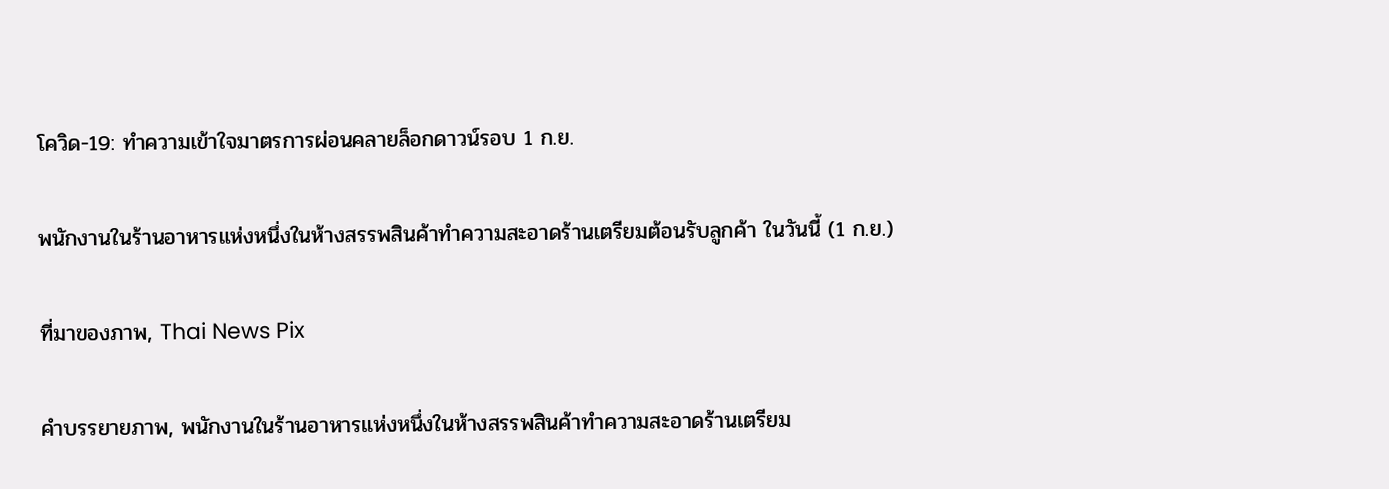โควิด-19: ทำความเข้าใจมาตรการผ่อนคลายล็อกดาวน์รอบ 1 ก.ย.

พนักงานในร้านอาหารแห่งหนึ่งในห้างสรรพสินค้าทำความสะอาดร้านเตรียมต้อนรับลูกค้า ในวันนี้ (1 ก.ย.)

ที่มาของภาพ, Thai News Pix

คำบรรยายภาพ, พนักงานในร้านอาหารแห่งหนึ่งในห้างสรรพสินค้าทำความสะอาดร้านเตรียม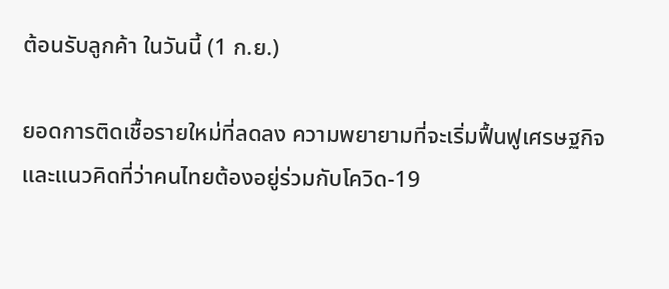ต้อนรับลูกค้า ในวันนี้ (1 ก.ย.)

ยอดการติดเชื้อรายใหม่ที่ลดลง ความพยายามที่จะเริ่มฟื้นฟูเศรษฐกิจ และแนวคิดที่ว่าคนไทยต้องอยู่ร่วมกับโควิด-19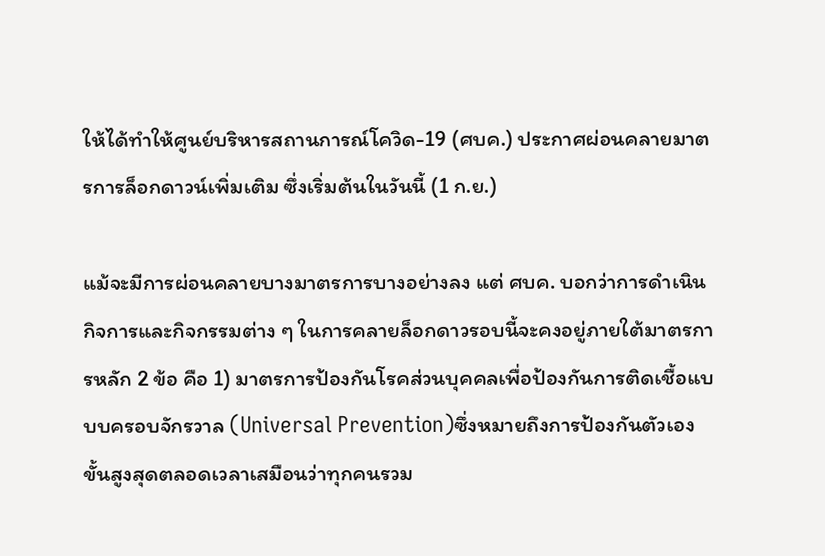ให้ได้ทำให้ศูนย์บริหารสถานการณ์โควิด-19 (ศบค.) ประกาศผ่อนคลายมาตรการล็อกดาวน์เพิ่มเติม ซึ่งเริ่มต้นในวันนี้ (1 ก.ย.)

แม้จะมีการผ่อนคลายบางมาตรการบางอย่างลง แต่ ศบค. บอกว่าการดำเนินกิจการและกิจกรรมต่าง ๆ ในการคลายล็อกดาวรอบนี้จะคงอยู่ภายใต้มาตรการหลัก 2 ข้อ คือ 1) มาตรการป้องกันโรคส่วนบุคคลเพื่อป้องกันการติดเชื้อแบบบครอบจักรวาล (Universal Prevention)ซึ่งหมายถึงการป้องกันตัวเองขั้นสูงสุดตลอดเวลาเสมือนว่าทุกคนรวม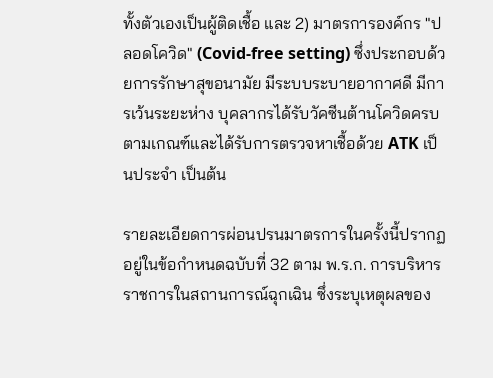ทั้งตัวเองเป็นผู้ติดเชื้อ และ 2) มาตรการองค์กร "ปลอดโควิด" (Covid-free setting) ซึ่งประกอบด้วยการรักษาสุขอนามัย มีระบบระบายอากาศดี มีการเว้นระยะห่าง บุคลากรได้รับวัคซีนต้านโควิดครบตามเกณฑ์และได้รับการตรวจหาเชื้อด้วย ATK เป็นประจำ เป็นต้น

รายละเอียดการผ่อนปรนมาตรการในครั้งนี้ปรากฏอยู่ในข้อกำหนดฉบับที่ 32 ตาม พ.ร.ก. การบริหารราชการในสถานการณ์ฉุกเฉิน ซึ่งระบุเหตุผลของ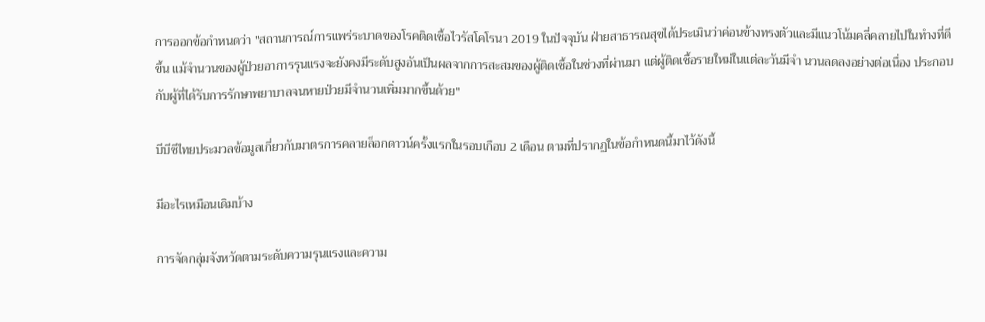การออกข้อกำหนดว่า "สถานการณ์การแพร่ระบาดของโรคติดเชื้อไวรัสโคโรนา 2019 ในปัจจุบัน ฝ่ายสาธารณสุขได้ประเมินว่าค่อนข้างทรงตัวและมีแนวโน้มคลี่คลายไปในทำงที่ดีขึ้น แม้จำนวนของผู้ป่วยอาการรุนแรงจะยังคงมีระดับสูงอันเป็นผลจากการสะสมของผู้ติดเชื้อในช่วงที่ผ่านมา แต่ผู้ติดเชื้อรายใหม่ในแต่ละวันมีจำ นวนลดลงอย่างต่อเนื่อง ประกอบกับผู้ที่ได้รับการรักษาพยาบาลจนหายป่วยมีจำนวนเพิ่มมากขึ้นด้วย"

บีบีซีไทยประมวลข้อมูลเกี่ยวกับมาตรการคลายล็อกดาวน์ครั้งแรกในรอบเกือบ 2 เดือน ตามที่ปรากฏในข้อกำหนดนี้มาไว้ดังนี้

มีอะไรเหมือนเดิมบ้าง

การจัดกลุ่มจังหวัดตามระดับความรุนแรงและความ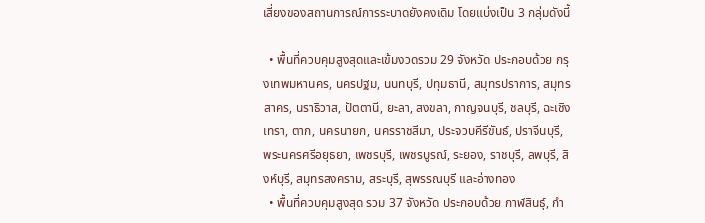เสี่ยงของสถานการณ์การระบาดยังคงเดิม โดยแบ่งเป็น 3 กลุ่มดังนี้

  • พื้นที่ควบคุมสูงสุดและเข้มงวดรวม 29 จังหวัด ประกอบด้วย กรุงเทพมหานคร, นครปฐม, นนทบุรี, ปทุมธานี, สมุทรปราการ, สมุทรสาคร, นราธิวาส, ปัตตานี, ยะลา, สงขลา, กาญจนบุรี, ชลบุรี, ฉะเชิงเทรา, ตาก, นครนายก, นครราชสีมา, ประจวบคีรีขันธ์, ปราจีนบุรี, พระนครศรีอยุธยา, เพชรบุรี, เพชรบูรณ์, ระยอง, ราชบุรี, ลพบุรี, สิงห์บุรี, สมุทรสงคราม, สระบุรี, สุพรรณบุรี และอ่างทอง
  • พื้นที่ควบคุมสูงสุด รวม 37 จังหวัด ประกอบด้วย กาฬสินธุ์, กำ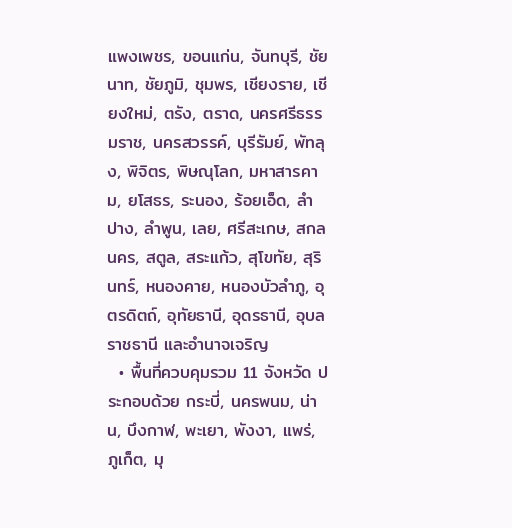แพงเพชร, ขอนแก่น, จันทบุรี, ชัยนาท, ชัยภูมิ, ชุมพร, เชียงราย, เชียงใหม่, ตรัง, ตราด, นครศรีธรรมราช, นครสวรรค์, บุรีรัมย์, พัทลุง, พิจิตร, พิษณุโลก, มหาสารคาม, ยโสธร, ระนอง, ร้อยเอ็ด, ลำปาง, ลำพูน, เลย, ศรีสะเกษ, สกลนคร, สตูล, สระแก้ว, สุโขทัย, สุรินทร์, หนองคาย, หนองบัวลำภู, อุตรดิตถ์, อุทัยธานี, อุดรธานี, อุบลราชธานี และอำนาจเจริญ
  • พื้นที่ควบคุมรวม 11 จังหวัด ประกอบด้วย กระบี่, นครพนม, น่าน, บึงกาฬ, พะเยา, พังงา, แพร่, ภูเก็ต, มุ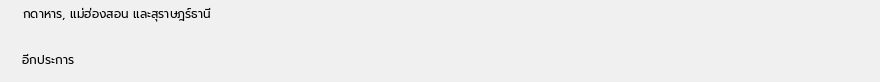กดาหาร, แม่ฮ่องสอน และสุราษฎร์ธานี

อีกประการ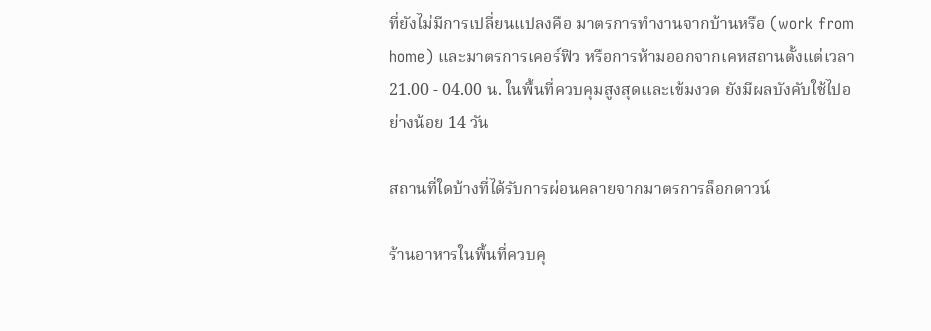ที่ยังไม่มีการเปลี่ยนแปลงคือ มาตรการทำงานจากบ้านหรือ (work from home) และมาตรการเคอร์ฟิว หรือการห้ามออกจากเคหสถานตั้งแต่เวลา 21.00 - 04.00 น. ในพื้นที่ควบคุมสูงสุดและเข้มงวด ยังมีผลบังคับใช้ไปอย่างน้อย 14 วัน

สถานที่ใดบ้างที่ได้รับการผ่อนคลายจากมาตรการล็อกดาวน์

ร้านอาหารในพื้นที่ควบคุ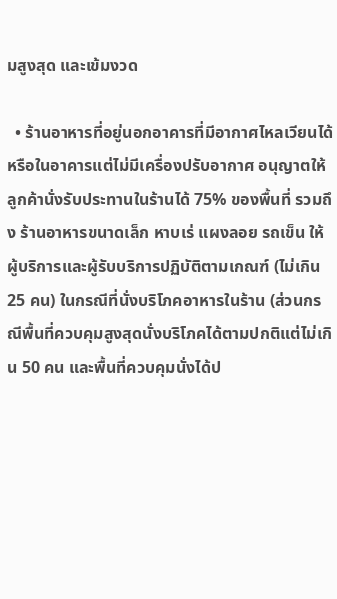มสูงสุด และเข้มงวด

  • ร้านอาหารที่อยู่นอกอาคารที่มีอากาศไหลเวียนได้ หรือในอาคารแต่ไม่มีเครื่องปรับอากาศ อนุญาตให้ลูกค้านั่งรับประทานในร้านได้ 75% ของพื้นที่ รวมถึง ร้านอาหารขนาดเล็ก หาบเร่ แผงลอย รถเข็น ให้ผู้บริการและผู้รับบริการปฏิบัติตามเกณฑ์ (ไม่เกิน 25 คน) ในกรณีที่นั่งบริโภคอาหารในร้าน (ส่วนกรณีพื้นที่ควบคุมสูงสุดนั่งบริโภคได้ตามปกติแต่ไม่เกิน 50 คน และพื้นที่ควบคุมนั่งได้ป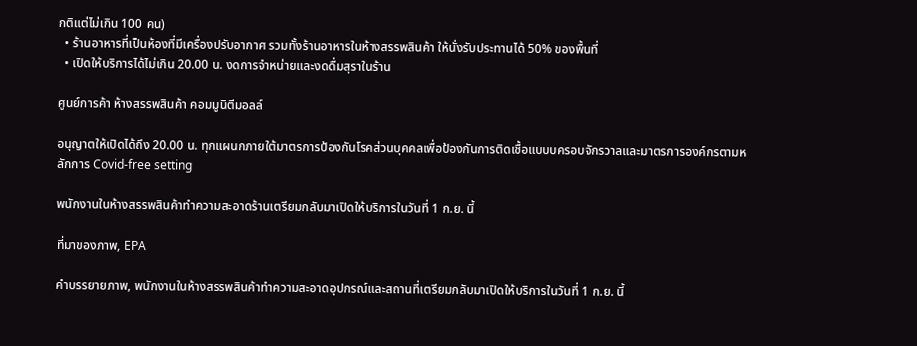กติแต่ไม่เกิน 100 คน)
  • ร้านอาหารที่เป็นห้องที่มีเครื่องปรับอากาศ รวมทั้งร้านอาหารในห้างสรรพสินค้า ให้นั่งรับประทานได้ 50% ของพื้นที่
  • เปิดให้บริการได้ไม่เกิน 20.00 น. งดการจำหน่ายและงดดื่มสุราในร้าน

ศูนย์การค้า ห้างสรรพสินค้า คอมมูนิตีมอลล์

อนุญาตให้เปิดได้ถึง 20.00 น. ทุกแผนกภายใต้มาตรการป้องกันโรคส่วนบุคคลเพื่อป้องกันการติดเชื้อแบบบครอบจักรวาลและมาตรการองค์กรตามหลักการ Covid-free setting

พนักงานในห้างสรรพสินค้าทำความสะอาดร้านเตรียมกลับมาเปิดให้บริการในวันที่ 1 ก.ย. นี้

ที่มาของภาพ, EPA

คำบรรยายภาพ, พนักงานในห้างสรรพสินค้าทำความสะอาดอุปกรณ์และสถานที่เตรียมกลับมาเปิดให้บริการในวันที่ 1 ก.ย. นี้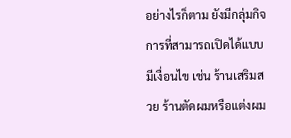อย่างไรก็ตาม ยังมีกลุ่มกิจการที่สามารถเปิดได้แบบมีเงื่อนไข เช่น ร้านเสริมสวย ร้านตัดผมหรือแต่งผม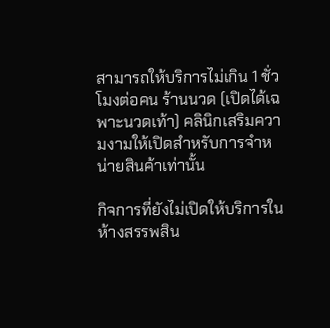สามารถให้บริการไม่เกิน 1 ชั่วโมงต่อคน ร้านนวด (เปิดได้เฉพาะนวดเท้า) คลินิกเสริมความงามให้เปิดสำหรับการจำหน่ายสินค้าเท่านั้น

กิจการที่ยังไม่เปิดให้บริการในห้างสรรพสิน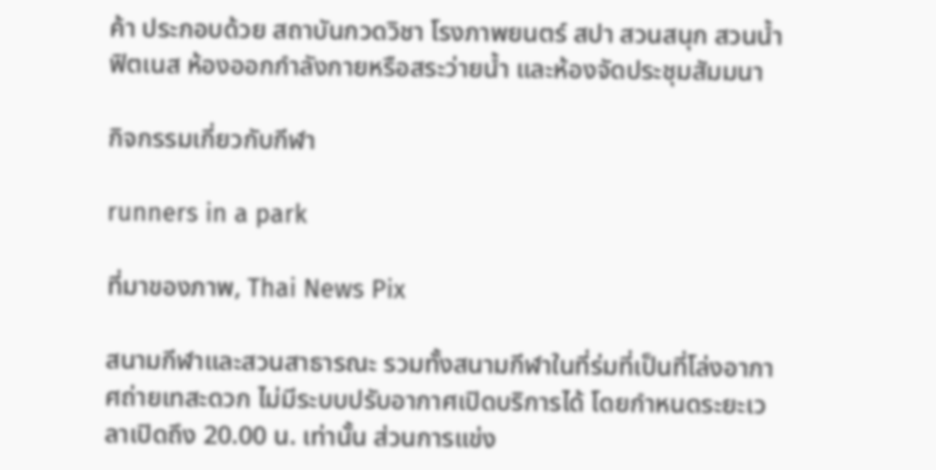ค้า ประกอบด้วย สถาบันกวดวิชา โรงภาพยนตร์ สปา สวนสนุก สวนน้ำ ฟิตเนส ห้องออกกำลังกายหรือสระว่ายน้ำ และห้องจัดประชุมสัมมนา

กิจกรรมเกี่ยวกับกีฬา

runners in a park

ที่มาของภาพ, Thai News Pix

สนามกีฬาและสวนสาธารณะ รวมทั้งสนามกีฬาในที่ร่มที่เป็นที่โล่งอากาศถ่ายเทสะดวก ไม่มีระบบปรับอากาศเปิดบริการได้ โดยกำหนดระยะเวลาเปิดถึง 20.00 น. เท่านั้น ส่วนการแข่ง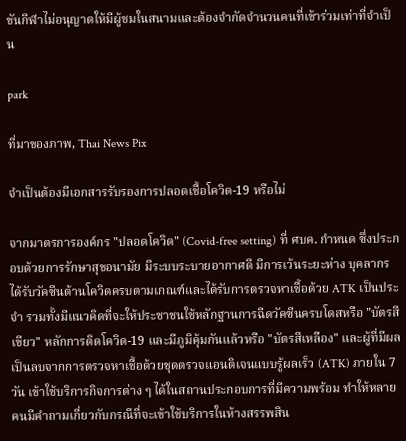ขันกีฬาไม่อนุญาตให้มีผู้ชมในสนามและต้องจำกัดจำนวนคนที่เข้าร่วมเท่าที่จำเป็น

park

ที่มาของภาพ, Thai News Pix

จำเป็นต้องมีเอกสารรับรองการปลอดเชื้อโควิด-19 หรือไม่

จากมาตรการองค์กร "ปลอดโควิด" (Covid-free setting) ที่ ศบค. กำหนด ซึ่งประกอบด้วยการรักษาสุขอนามัย มีระบบระบายอากาศดี มีการเว้นระยะห่าง บุคลากรได้รับวัคซีนต้านโควิดครบตามเกณฑ์และได้รับการตรวจหาเชื้อด้วย ATK เป็นประจำ รวมทั้งมีแนวคิดที่จะให้ประชาชนใช้หลักฐานการฉีดวัคซีนครบโดสหรือ "บัตรสีเขียว" หลักการติดโควิด-19 และมีภูมิคุ้มกันแล้วหรือ "บัตรสีเหลือง" และผู้ที่มีผลเป็นลบจากการตรวจหาเชื้อด้วยชุดตรวจแอนติเจนแบบรู้ผลเร็ว (ATK) ภายใน 7 วัน เข้าใช้บริการกิจการต่าง ๆ ได้ในสถานประกอบการที่มีความพร้อม ทำให้หลายคนมีคำถามเกี่ยวกับกรณีที่จะเข้าใช้บริการในห้างสรรพสิน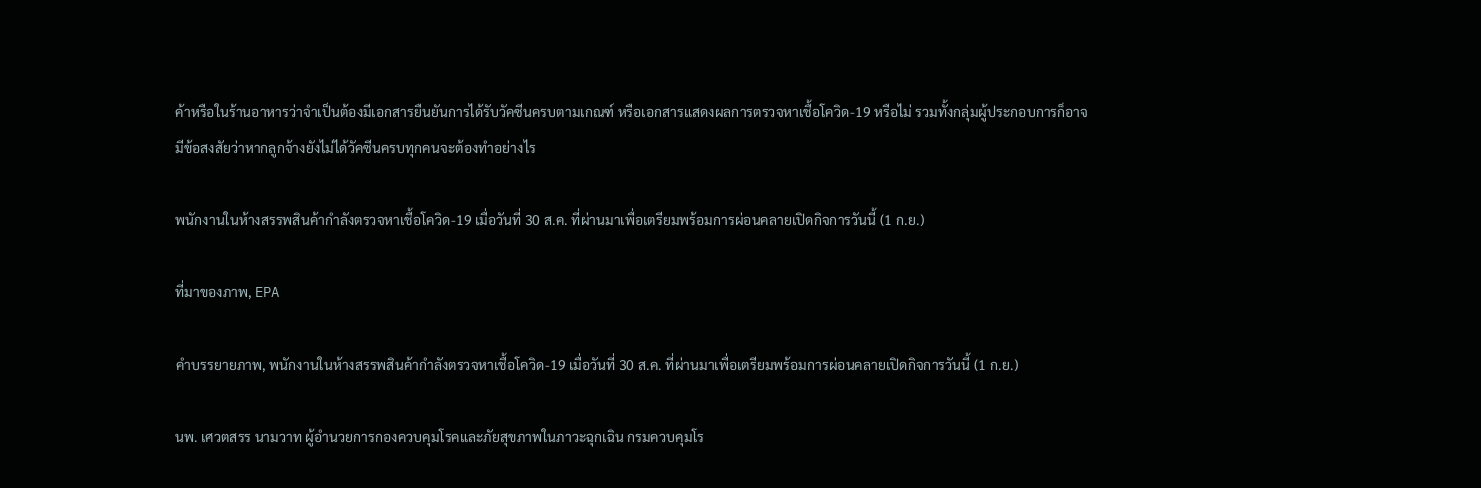ค้าหรือในร้านอาหารว่าจำเป็นต้องมีเอกสารยืนยันการได้รับวัคซีนครบตามเกณฑ์ หรือเอกสารแสดงผลการตรวจหาเชื้อโควิด-19 หรือไม่ รวมทั้งกลุ่มผู้ประกอบการก็อาจมีข้อสงสัยว่าหากลูกจ้างยังไม่ได้วัคซีนครบทุกคนจะต้องทำอย่างไร

พนักงานในห้างสรรพสินค้ากำลังตรวจหาเชื้อโควิด-19 เมื่อวันที่ 30 ส.ค. ที่ผ่านมาเพื่อเตรียมพร้อมการผ่อนคลายเปิดกิจการวันนี้ (1 ก.ย.)

ที่มาของภาพ, EPA

คำบรรยายภาพ, พนักงานในห้างสรรพสินค้ากำลังตรวจหาเชื้อโควิด-19 เมื่อวันที่ 30 ส.ค. ที่ผ่านมาเพื่อเตรียมพร้อมการผ่อนคลายเปิดกิจการวันนี้ (1 ก.ย.)

นพ. เศวตสรร นามวาท ผู้อำนวยการกองควบคุมโรคและภัยสุขภาพในภาวะฉุกเฉิน กรมควบคุมโร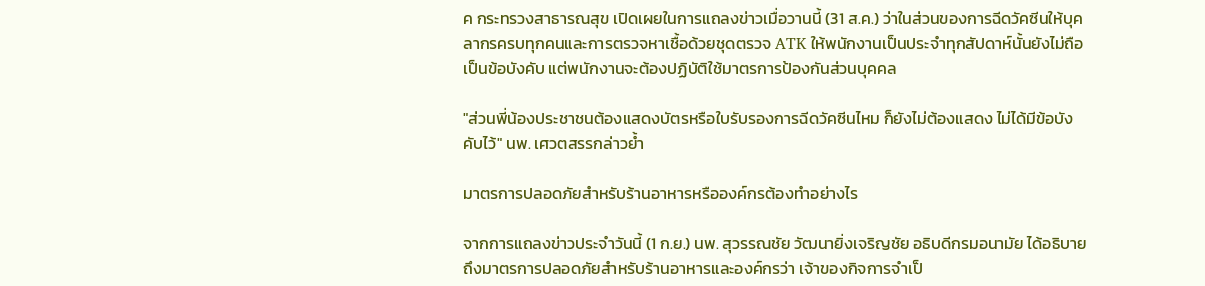ค กระทรวงสาธารณสุข เปิดเผยในการแถลงข่าวเมื่อวานนี้ (31 ส.ค.) ว่าในส่วนของการฉีดวัคซีนให้บุคลากรครบทุกคนและการตรวจหาเชื้อด้วยชุดตรวจ ATK ให้พนักงานเป็นประจำทุกสัปดาห์นั้นยังไม่ถือเป็นข้อบังคับ แต่พนักงานจะต้องปฏิบัติใช้มาตรการป้องกันส่วนบุคคล

"ส่วนพี่น้องประชาชนต้องแสดงบัตรหรือใบรับรองการฉีดวัคซีนไหม ก็ยังไม่ต้องแสดง ไม่ได้มีข้อบังคับไว้" นพ. เศวตสรรกล่าวย้ำ

มาตรการปลอดภัยสำหรับร้านอาหารหรือองค์กรต้องทำอย่างไร

จากการแถลงข่าวประจำวันนี้ (1 ก.ย.) นพ. สุวรรณชัย วัฒนายิ่งเจริญชัย อธิบดีกรมอนามัย ได้อธิบายถึงมาตรการปลอดภัยสำหรับร้านอาหารและองค์กรว่า เจ้าของกิจการจำเป็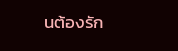นต้องรัก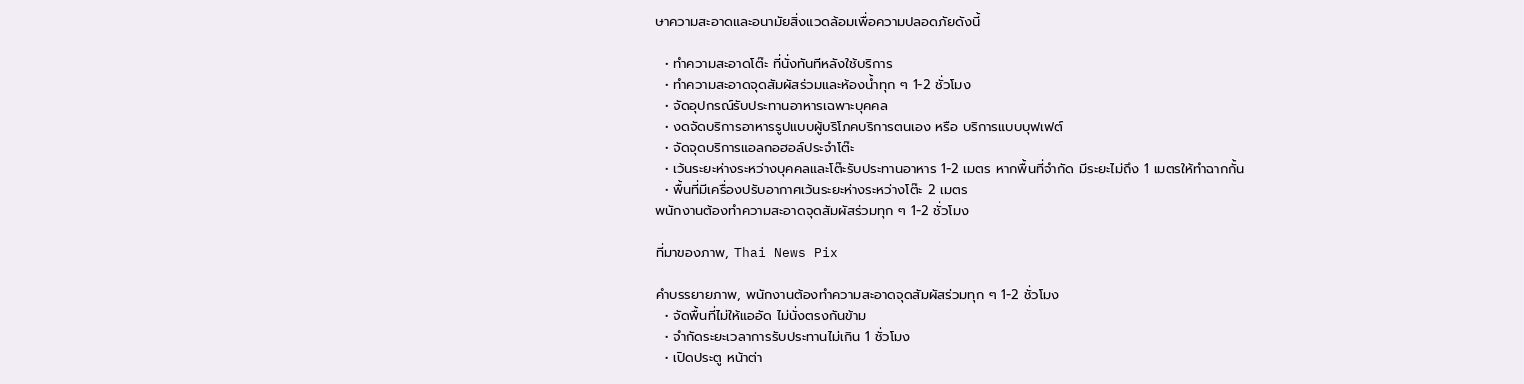ษาความสะอาดและอนามัยสิ่งแวดล้อมเพื่อความปลอดภัยดังนี้

  • ทำความสะอาดโต๊ะ ที่นั่งทันทีหลังใช้บริการ
  • ทำความสะอาดจุดสัมผัสร่วมและห้องน้ำทุก ๆ 1-2 ชั่วโมง
  • จัดอุปกรณ์รับประทานอาหารเฉพาะบุคคล
  • งดจัดบริการอาหารรูปแบบผู้บริโภคบริการตนเอง หรือ บริการแบบบุฟเฟต์
  • จัดจุดบริการแอลกอฮอล์ประจำโต๊ะ
  • เว้นระยะห่างระหว่างบุคคลและโต๊ะรับประทานอาหาร 1-2 เมตร หากพื้นที่จำกัด มีระยะไม่ถึง 1 เมตรให้ทำฉากกั้น
  • พื้นที่มีเครื่องปรับอากาศเว้นระยะห่างระหว่างโต๊ะ 2 เมตร
พนักงานต้องทำความสะอาดจุดสัมผัสร่วมทุก ๆ 1-2 ชั่วโมง

ที่มาของภาพ, Thai News Pix

คำบรรยายภาพ, พนักงานต้องทำความสะอาดจุดสัมผัสร่วมทุก ๆ 1-2 ชั่วโมง
  • จัดพื้นที่ไม่ให้แออัด ไม่นั่งตรงกันข้าม
  • จำกัดระยะเวลาการรับประทานไม่เกิน 1 ชั่วโมง
  • เปิดประตู หน้าต่า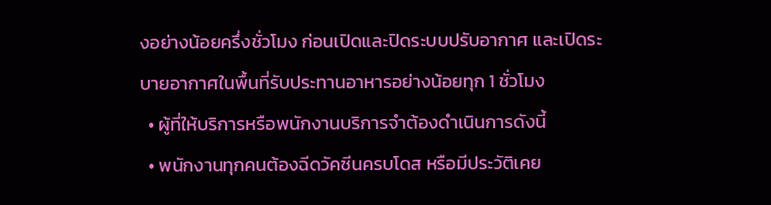งอย่างน้อยครึ่งชั่วโมง ก่อนเปิดและปิดระบบปรับอากาศ และเปิดระบายอากาศในพื้นที่รับประทานอาหารอย่างน้อยทุก 1 ชั่วโมง
  • ผู้ที่ให้บริการหรือพนักงานบริการจำต้องดำเนินการดังนี้
  • พนักงานทุกคนต้องฉีดวัคซีนครบโดส หรือมีประวัติเคย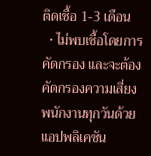ติดเชื้อ 1-3 เดือน
  • ไม่พบเชื้อโดยการคัดกรอง และจะต้องคัดกรองความเสี่ยงพนักงานทุกวันด้วยแอปพลิเคชัน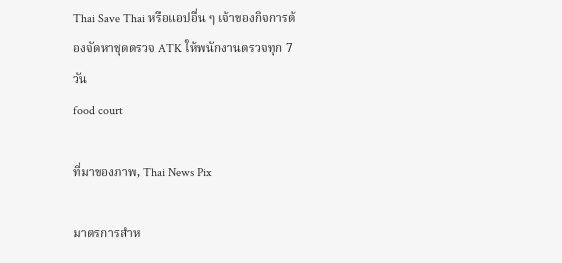Thai Save Thai หรือแอปอื่น ๆ เจ้าของกิจการต้องจัดหาชุดตรวจ ATK ให้พนักงานตรวจทุก 7 วัน
food court

ที่มาของภาพ, Thai News Pix

มาตรการสำห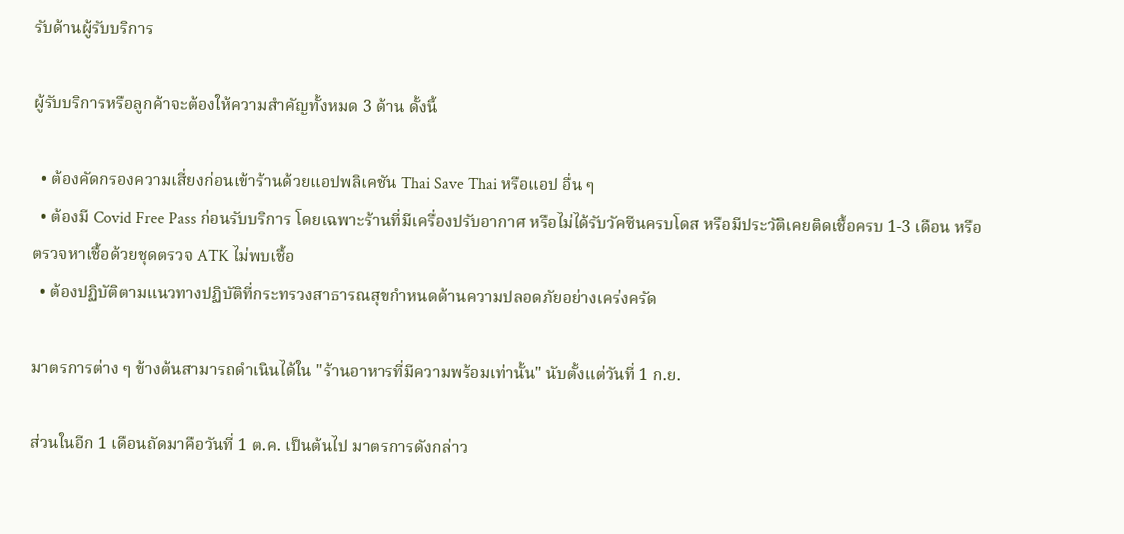รับด้านผู้รับบริการ

ผู้รับบริการหรือลูกค้าจะต้องให้ความสำคัญทั้งหมด 3 ด้าน ดั้งนี้

  • ต้องคัดกรองความเสี่ยงก่อนเข้าร้านด้วยแอปพลิเคชัน Thai Save Thai หรือแอป อื่น ๆ
  • ต้องมี Covid Free Pass ก่อนรับบริการ โดยเฉพาะร้านที่มีเครื่องปรับอากาศ หรือไม่ได้รับวัคซีนครบโดส หรือมีประวัติเคยติดเชื้อครบ 1-3 เดือน หรือตรวจหาเชื้อด้วยชุดตรวจ ATK ไม่พบเชื้อ
  • ต้องปฏิบัติตามแนวทางปฏิบัติที่กระทรวงสาธารณสุขกำหนดด้านความปลอดภัยอย่างเคร่งครัด

มาตรการต่าง ๆ ข้างต้นสามารถดำเนินได้ใน "ร้านอาหารที่มีความพร้อมเท่านั้น" นับตั้งแต่วันที่ 1 ก.ย.

ส่วนในอีก 1 เดือนถัดมาคือวันที่ 1 ต.ค. เป็นต้นไป มาตรการดังกล่าว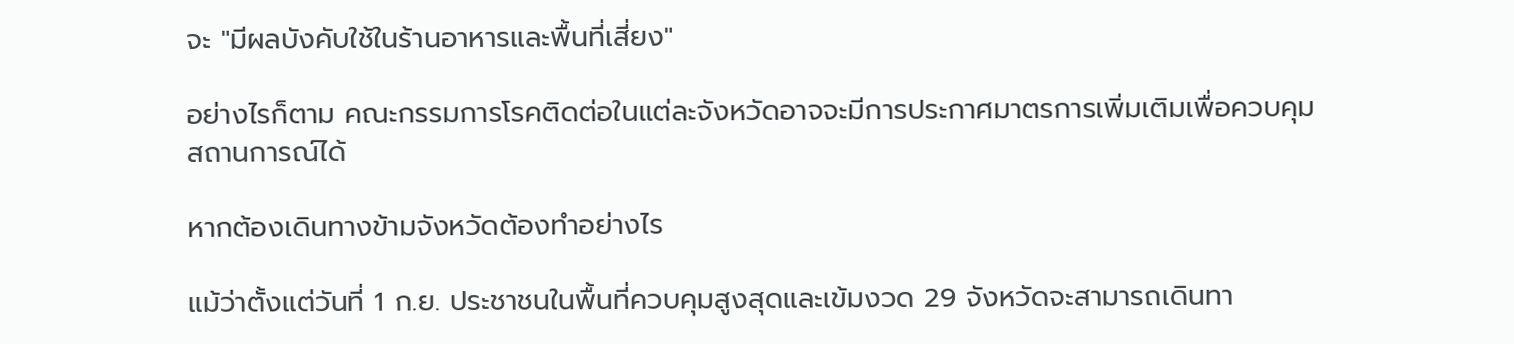จะ "มีผลบังคับใช้ในร้านอาหารและพื้นที่เสี่ยง"

อย่างไรก็ตาม คณะกรรมการโรคติดต่อในแต่ละจังหวัดอาจจะมีการประกาศมาตรการเพิ่มเติมเพื่อควบคุมสถานการณ์ได้

หากต้องเดินทางข้ามจังหวัดต้องทำอย่างไร

แม้ว่าตั้งแต่วันที่ 1 ก.ย. ประชาชนในพื้นที่ควบคุมสูงสุดและเข้มงวด 29 จังหวัดจะสามารถเดินทา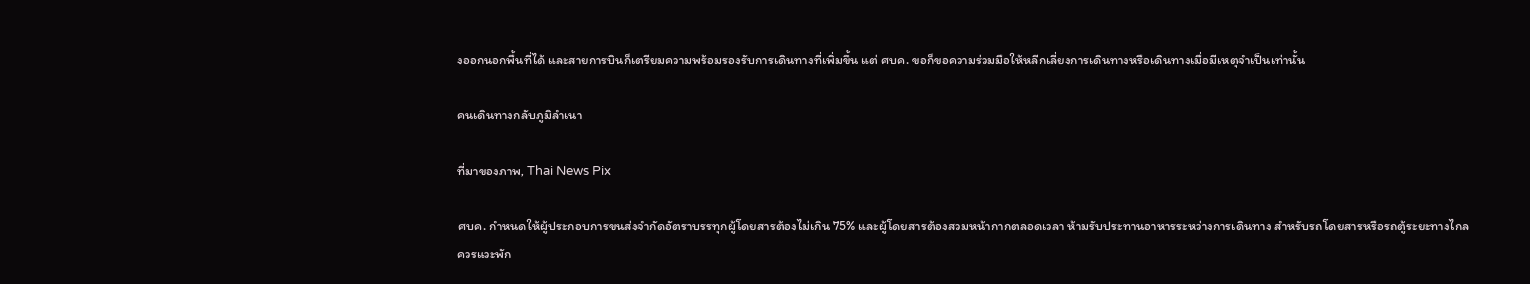งออกนอกพื้นที่ได้ และสายการบินก็เตรียมความพร้อมรองรับการเดินทางที่เพิ่มขึ้น แต่ ศบค. ขอก็ขอความร่วมมือให้หลีกเลี่ยงการเดินทางหรือเดินทางเมื่อมีเหตุจำเป็นเท่านั้น

คนเดินทางกลับภูมิลำเนา

ที่มาของภาพ, Thai News Pix

ศบค. กำหนดให้ผู้ประกอบการขนส่งจำกัดอัตราบรรทุกผู้โดยสารต้องไม่เกิน 75% และผู้โดยสารต้องสวมหน้ากากตลอดเวลา ห้ามรับประทานอาหารระหว่างการเดินทาง สำหรับรถโดยสารหรือรถตู้ระยะทางไกลควรแวะพัก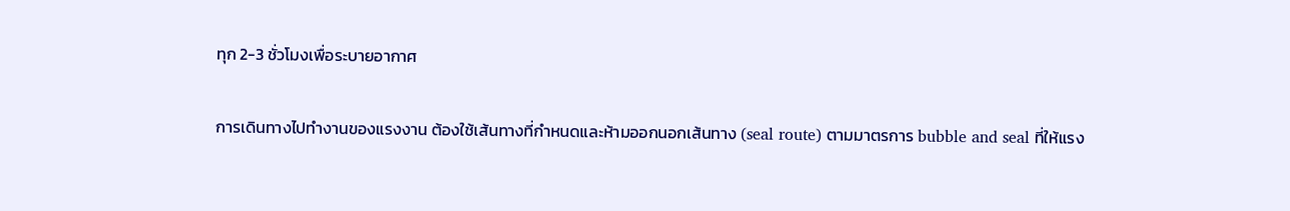ทุก 2-3 ชั่วโมงเพื่อระบายอากาศ

การเดินทางไปทำงานของแรงงาน ต้องใช้เส้นทางที่กำหนดและห้ามออกนอกเส้นทาง (seal route) ตามมาตรการ bubble and seal ที่ให้แรง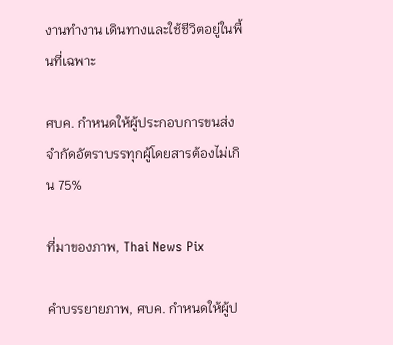งานทำงาน เดินทางและใช้ชีวิตอยู่ในพื้นที่เฉพาะ

ศบค. กำหนดให้ผู้ประกอบการขนส่งจำกัดอัตราบรรทุกผู้โดยสารต้องไม่เกิน 75%

ที่มาของภาพ, Thai News Pix

คำบรรยายภาพ, ศบค. กำหนดให้ผู้ป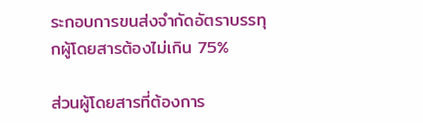ระกอบการขนส่งจำกัดอัตราบรรทุกผู้โดยสารต้องไม่เกิน 75%

ส่วนผู้โดยสารที่ต้องการ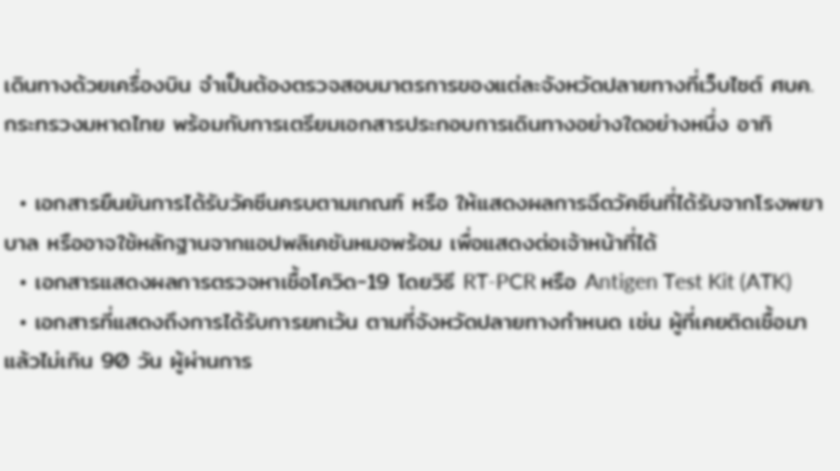เดินทางด้วยเครื่องบิน จำเป็นต้องตรวจสอบมาตรการของแต่ละจังหวัดปลายทางที่เว็บไซต์ ศบค. กระทรวงมหาดไทย พร้อมกับการเตรียมเอกสารประกอบการเดินทางอย่างใดอย่างหนึ่ง อาทิ

  • เอกสารยืนยันการได้รับวัคซีนครบตามเกณฑ์ หรือ ให้แสดงผลการฉีดวัคซีนที่ได้รับจากโรงพยาบาล หรืออาจใช้หลักฐานจากแอปพลิเคชันหมอพร้อม เพื่อแสดงต่อเจ้าหน้าที่ได้
  • เอกสารแสดงผลการตรวจหาเชื้อโควิด-19 โดยวิธี RT-PCR หรือ Antigen Test Kit (ATK)
  • เอกสารที่แสดงถึงการได้รับการยกเว้น ตามที่จังหวัดปลายทางกำหนด เช่น ผู้ที่เคยติดเชื้อมาแล้วไม่เกิน 90 วัน ผู้ผ่านการ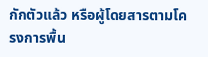กักตัวแล้ว หรือผู้โดยสารตามโครงการพื้น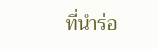ที่นำร่อ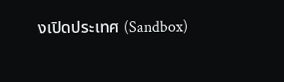งเปิดประเทศ (Sandbox)